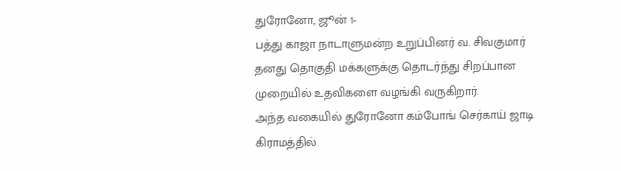துரோனோ, ஜூன் 1-
பத்து காஜா நாடாளுமன்ற உறுப்பினர் வ. சிவகுமார் தனது தொகுதி மக்களுக்கு தொடர்ந்து சிறப்பான முறையில் உதவிகளை வழங்கி வருகிறார்.
அந்த வகையில் துரோனோ கம்போங் செர்காய் ஜாடி கிராமத்தில்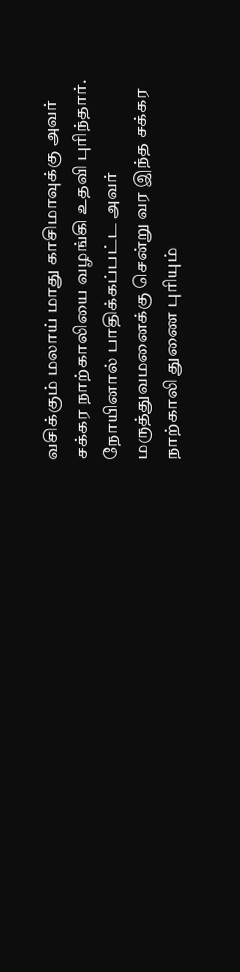வசிக்கும் மலாய் மாது காசிமாவுக்கு அவர் சக்கர நாற்காலியை வழங்கி உதவி புரிந்தார்.
நோயினால் பாதிக்கப்பட்ட அவர் மருத்துவமனைக்கு சென்று வர இந்த சக்கர நாற்காலி துணை புரியும்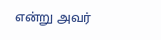என்று அவர்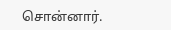சொன்னார்.